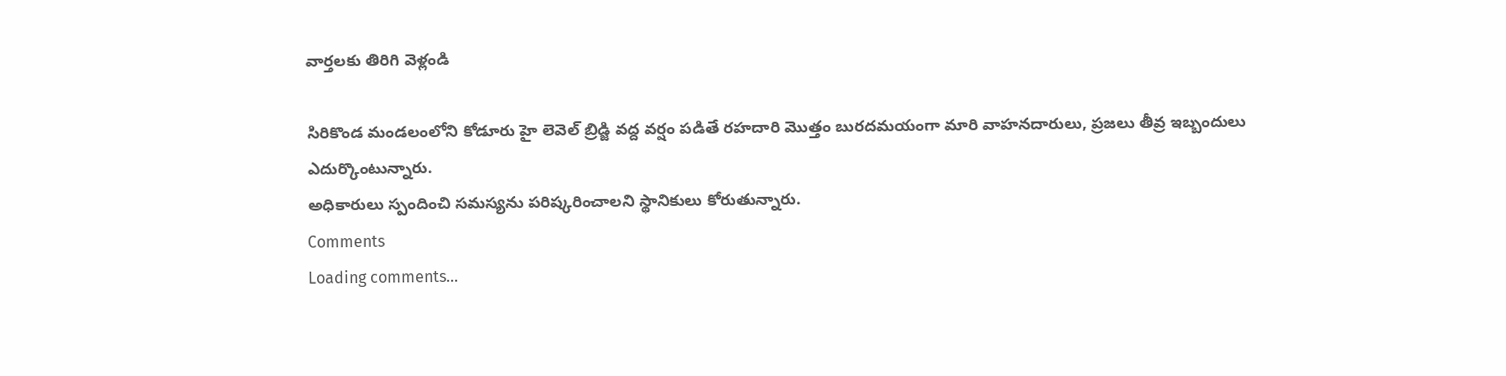వార్తలకు తిరిగి వెళ్లండి

సిరికొండ మండలంలోని కోడూరు హై లెవెల్ బ్రిడ్జి వద్ద వర్షం పడితే రహదారి మొత్తం బురదమయంగా మారి వాహనదారులు, ప్రజలు తీవ్ర ఇబ్బందులు ఎదుర్కొంటున్నారు.
అధికారులు స్పందించి సమస్యను పరిష్కరించాలని స్థానికులు కోరుతున్నారు.
Comments
Loading comments...